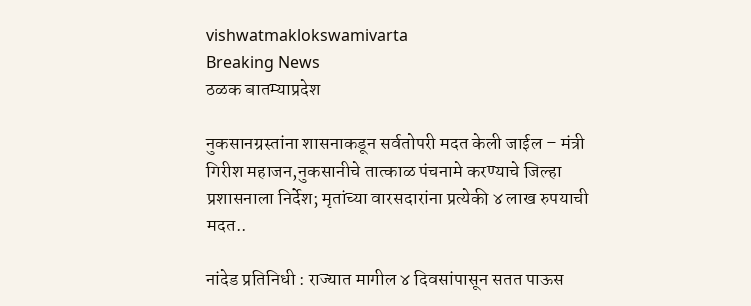vishwatmaklokswamivarta
Breaking News
ठळक बातम्याप्रदेश

नुकसानग्रस्तांना शासनाकडून सर्वतोपरी मदत केली जाईल – मंत्री गिरीश महाजन,नुकसानीचे तात्काळ पंचनामे करण्याचे जिल्हा प्रशासनाला निर्देश; मृतांच्या वारसदारांना प्रत्येकी ४ लाख रुपयाची मदत..

नांदेड प्रतिनिधी : राज्यात मागील ४ दिवसांपासून सतत पाऊस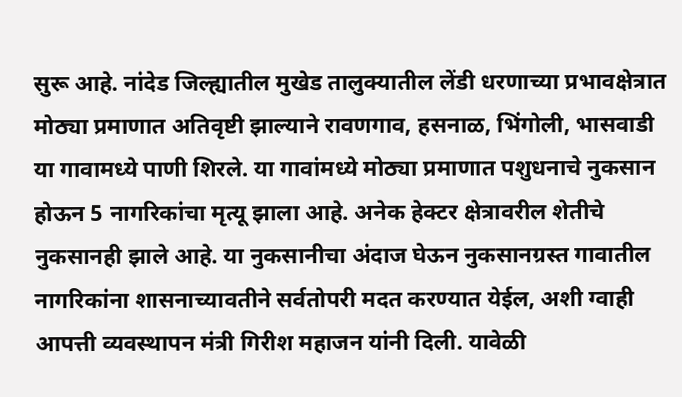सुरू आहे. नांदेड जिल्ह्यातील मुखेड तालुक्यातील लेंडी धरणाच्या प्रभावक्षेत्रात मोठ्या प्रमाणात अतिवृष्टी झाल्याने रावणगाव, हसनाळ, भिंगोली, भासवाडी या गावामध्ये पाणी शिरले. या गावांमध्ये मोठ्या प्रमाणात पशुधनाचे नुकसान होऊन 5 नागरिकांचा मृत्यू झाला आहे. अनेक हेक्टर क्षेत्रावरील शेतीचे नुकसानही झाले आहे. या नुकसानीचा अंदाज घेऊन नुकसानग्रस्त गावातील नागरिकांना शासनाच्यावतीने सर्वतोपरी मदत करण्यात येईल, अशी ग्वाही आपत्ती व्यवस्थापन मंत्री गिरीश महाजन यांनी दिली. यावेळी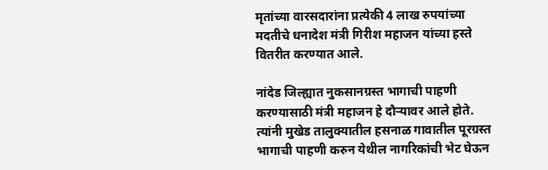मृतांच्या वारसदारांना प्रत्येकी 4 लाख रुपयांच्या मदतीचे धनादेश मंत्री गिरीश महाजन यांच्या हस्ते वितरीत करण्यात आले.

नांदेड जिल्ह्यात नुकसानग्रस्त भागाची पाहणी करण्यासाठी मंत्री महाजन हे दौऱ्यावर आले होते. त्यांनी मुखेड तालुक्यातील हसनाळ गावातील पूरग्रस्त भागाची पाहणी करुन येथील नागरिकांची भेट घेऊन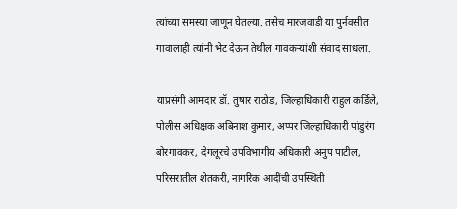त्यांच्या समस्या जाणून घेतल्या. तसेच मारजवाडी या पुर्नवसीत गावालाही त्यांनी भेट देऊन तेथील गावकऱ्यांशी संवाद साधला.

याप्रसंगी आमदार डॉ. तुषार राठोड, जिल्हाधिकारी राहुल कर्डिले, पोलीस अधिक्षक अबिनाश कुमार, अप्पर जिल्हाधिकारी पांडुरंग बोरगावकर, देगलूरचे उपविभागीय अधिकारी अनुप पाटील, परिसरातील शेतकरी, नागरिक आदींची उपस्थिती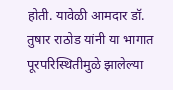होती. यावेळी आमदार डॉ. तुषार राठोड यांनी या भागात पूरपरिस्थितीमुळे झालेल्‍या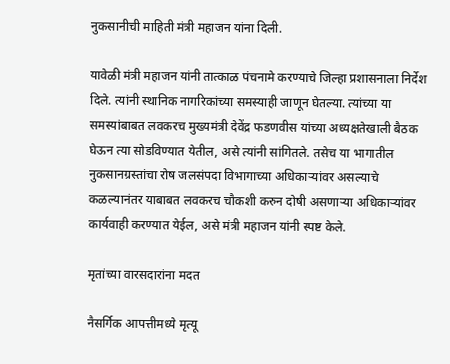नुकसानीची माहिती मंत्री महाजन यांना दिली.

यावेळी मंत्री महाजन यांनी तात्काळ पंचनामे करण्याचे जिल्हा प्रशासनाला निर्देश दिले. त्यांनी स्थानिक नागरिकांच्या समस्याही जाणून घेतल्या. त्यांच्या या समस्यांबाबत लवकरच मुख्यमंत्री देवेंद्र फडणवीस यांच्या अध्यक्षतेखाली बैठक घेऊन त्या सोडविण्यात येतील, असे त्यांनी सांगितले. तसेच या भागातील नुकसानग्रस्तांचा रोष जलसंपदा विभागाच्या अधिकाऱ्यांवर असल्याचे कळल्यानंतर याबाबत लवकरच चौकशी करुन दोषी असणाऱ्या अधिकाऱ्यांवर कार्यवाही करण्यात येईल, असे मंत्री महाजन यांनी स्पष्ट केले.

मृतांच्या वारसदारांना मदत

नैसर्गिक आपत्तीमध्ये मृत्यू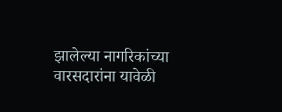झालेल्या नागरिकांच्या वारसदारांना यावेळी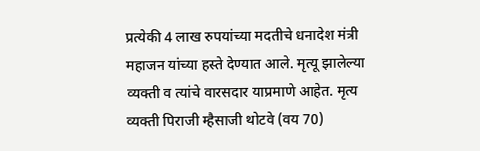प्रत्येकी 4 लाख रुपयांच्या मदतीचे धनादेश मंत्री महाजन यांच्या हस्ते देण्यात आले. मृत्यू झालेल्या व्यक्ती व त्यांचे वारसदार याप्रमाणे आहेत. मृत्य व्यक्ती पिराजी म्हैसाजी थोटवे (वय 70)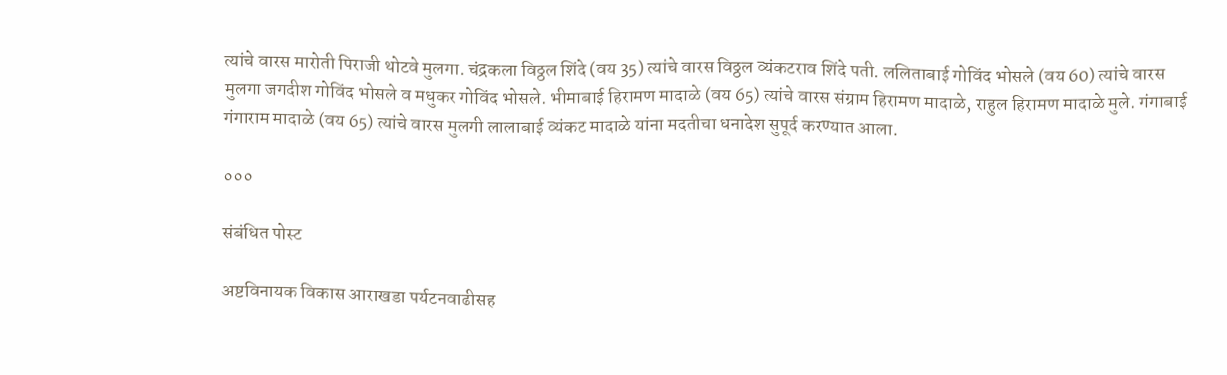त्यांचे वारस मारोती पिराजी थोटवे मुलगा. चंद्रकला विठ्ठल शिंदे (वय 35) त्यांचे वारस विठ्ठल व्यंकटराव शिंदे पती. ललिताबाई गोविंद भोसले (वय 60) त्यांचे वारस मुलगा जगदीश गोविंद भोसले व मधुकर गोविंद भोसले. भीमाबाई हिरामण मादाळे (वय 65) त्यांचे वारस संग्राम हिरामण मादाळे, राहुल हिरामण मादाळे मुले. गंगाबाई गंगाराम मादाळे (वय 65) त्यांचे वारस मुलगी लालाबाई व्यंकट मादाळे यांना मदतीचा धनादेश सुपूर्द करण्यात आला.

०००

संबंधित पोस्ट

अष्टविनायक विकास आराखडा पर्यटनवाढीसह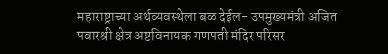महाराष्ट्राच्या अर्थव्यवस्थेला बळ देईल- उपमुख्यमंत्री अजित पवारश्री क्षेत्र अष्टविनायक गणपती मंदिर परिसर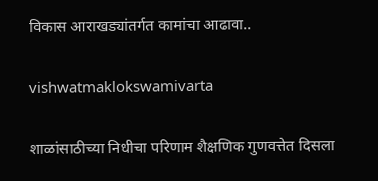विकास आराखड्यांतर्गत कामांचा आढावा..

vishwatmaklokswamivarta

शाळांसाठीच्या निधीचा परिणाम शैक्षणिक गुणवत्तेत दिसला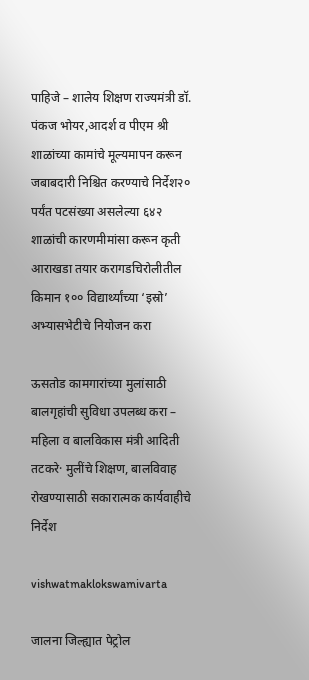पाहिजे – शालेय शिक्षण राज्यमंत्री डॉ. पंकज भोयर,आदर्श व पीएम श्री शाळांच्या कामांचे मूल्यमापन करून जबाबदारी निश्चित करण्याचे निर्देश२० पर्यंत पटसंख्या असलेल्या ६४२ शाळांची कारणमीमांसा करून कृती आराखडा तयार करागडचिरोलीतील किमान १०० विद्यार्थ्यांच्या ‘इस्रो’ अभ्यासभेटीचे नियोजन करा

ऊसतोड कामगारांच्या मुलांसाठी बालगृहांची सुविधा उपलब्ध करा – महिला व बालविकास मंत्री आदिती तटकरे· मुलींचे शिक्षण, बालविवाह रोखण्यासाठी सकारात्मक कार्यवाहीचे निर्देश

vishwatmaklokswamivarta

जालना जिल्ह्यात पेट्रोल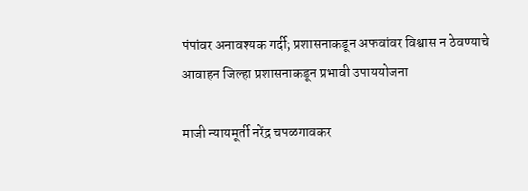पंपांवर अनावश्यक गर्दी; प्रशासनाकडून अफवांवर विश्वास न ठेवण्याचे आवाहन जिल्हा प्रशासनाकडून प्रभावी उपाययोजना

माजी न्यायमूर्ती नरेंद्र चपळगावकर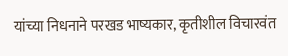यांच्या निधनाने परखड भाष्यकार, कृतीशील विचारवंत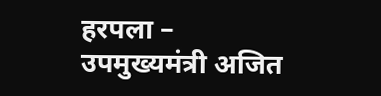हरपला – उपमुख्यमंत्री अजित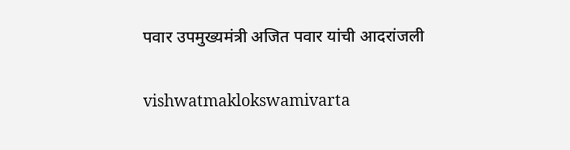पवार उपमुख्यमंत्री अजित पवार यांची आदरांजली

vishwatmaklokswamivarta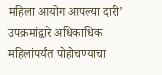महिला आयोग आपल्या दारी’ उपक्रमांद्वारे अधिकाधिक महिलांपर्यंत पोहोचण्याचा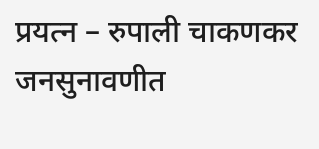प्रयत्न – रुपाली चाकणकर जनसुनावणीत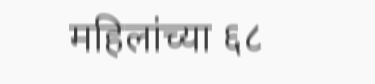महिलांच्या ६८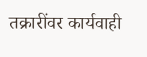तक्रारींवर कार्यवाही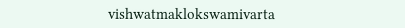vishwatmaklokswamivarta